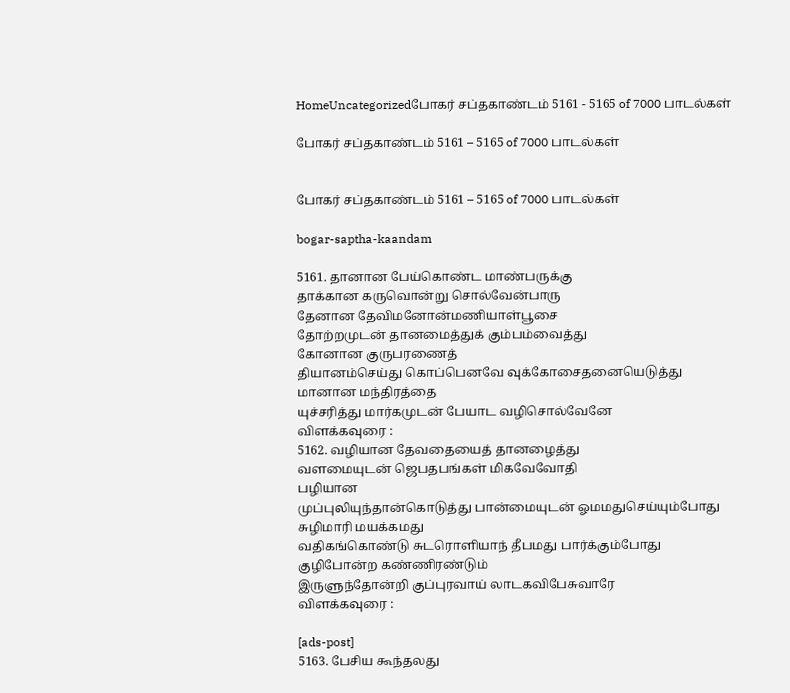HomeUncategorizedபோகர் சப்தகாண்டம் 5161 - 5165 of 7000 பாடல்கள்

போகர் சப்தகாண்டம் 5161 – 5165 of 7000 பாடல்கள்


போகர் சப்தகாண்டம் 5161 – 5165 of 7000 பாடல்கள்

bogar-saptha-kaandam

5161. தானான பேய்கொண்ட மாண்பருக்கு
தாக்கான கருவொன்று சொல்வேன்பாரு
தேனான தேவிமனோன்மணியாள்பூசை
தோற்றமுடன் தானமைத்துக் கும்பம்வைத்து
கோனான குருபரணைத்
தியானம்செய்து கொப்பெனவே வுக்கோசைதனையெடுத்து
மானான மந்திரத்தை
யுச்சரித்து மார்கமுடன் பேயாட வழிசொல்வேனே
விளக்கவுரை :
5162. வழியான தேவதையைத் தானழைத்து
வளமையுடன் ஜெபதபங்கள் மிகவேவோதி
பழியான
முப்புலியுந்தான்கொடுத்து பான்மையுடன் ஓமமதுசெய்யும்போது
சுழிமாரி மயக்கமது
வதிகங்கொண்டு சுடரொளியாந் தீபமது பார்க்கும்போது
குழிபோன்ற கண்ணிரண்டும்
இருளுந்தோன்றி குப்புரவாய் லாடகவிபேசுவாரே
விளக்கவுரை :

[ads-post]
5163. பேசிய கூந்தலது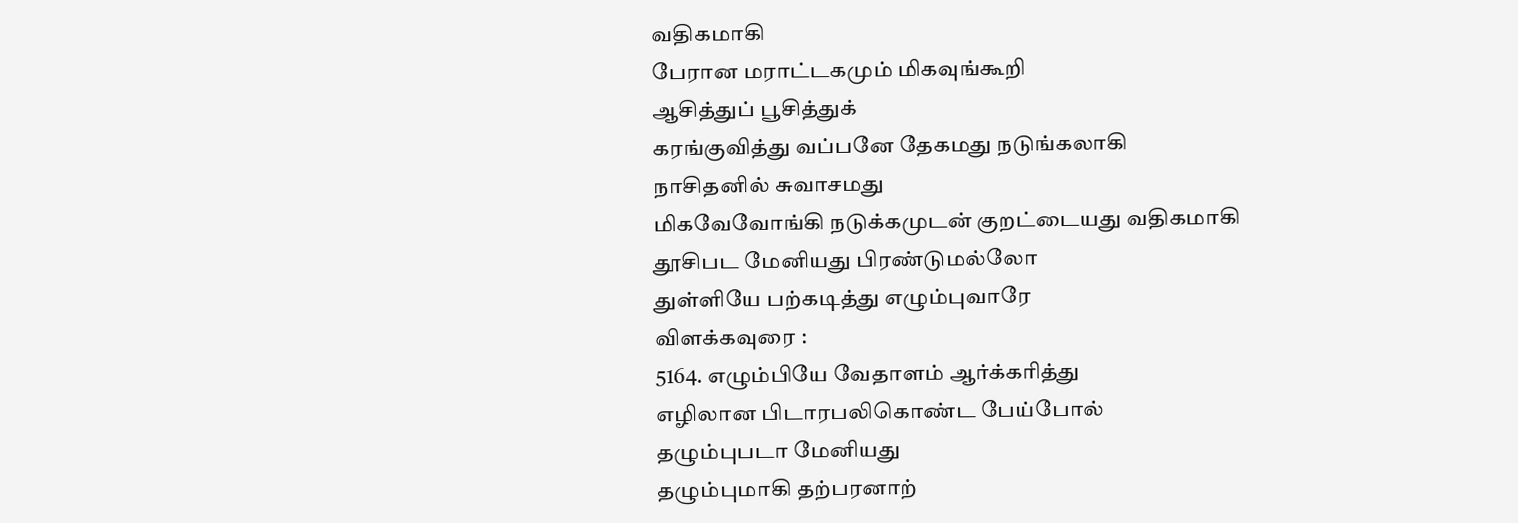வதிகமாகி
பேரான மராட்டகமும் மிகவுங்கூறி
ஆசித்துப் பூசித்துக்
கரங்குவித்து வப்பனே தேகமது நடுங்கலாகி
நாசிதனில் சுவாசமது
மிகவேவோங்கி நடுக்கமுடன் குறட்டையது வதிகமாகி
தூசிபட மேனியது பிரண்டுமல்லோ
துள்ளியே பற்கடித்து எழும்புவாரே
விளக்கவுரை :
5164. எழும்பியே வேதாளம் ஆர்க்கரித்து
எழிலான பிடாரபலிகொண்ட பேய்போல்
தழும்புபடா மேனியது
தழும்புமாகி தற்பரனாற்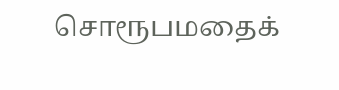சொரூபமதைக்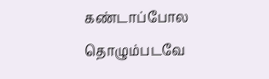கண்டாப்போல
தொழும்படவே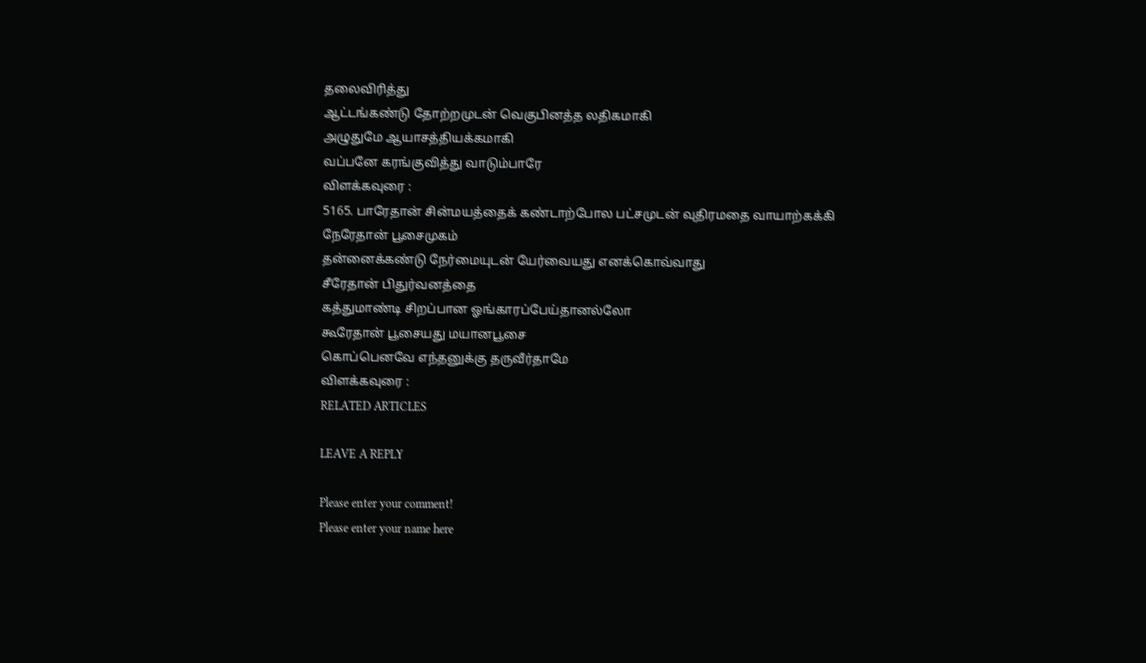தலைவிரித்து
ஆட்டங்கண்டு தோற்றமுடன் வெகுபினத்த லதிகமாகி
அழுதுமே ஆயாசத்தியக்கமாகி
வப்பனே கரங்குவித்து வாடும்பாரே
விளக்கவுரை :
5165. பாரேதான் சின்மயத்தைக் கண்டாற்போல பட்சமுடன் வுதிரமதை வாயாற்கக்கி
நேரேதான் பூசைமுகம்
தன்னைக்கண்டு நேர்மையுடன் யேர்வையது எனக்கொவ்வாது
சீரேதான் பிதுர்வனத்தை
கத்துமாண்டி சிறப்பான ஓங்காரப்பேய்தானல்லோ
கூரேதான் பூசையது மயானபூசை
கொப்பெனவே எந்தனுக்கு தருவீர்தாமே
விளக்கவுரை :
RELATED ARTICLES

LEAVE A REPLY

Please enter your comment!
Please enter your name here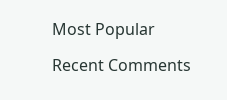Most Popular

Recent Comments